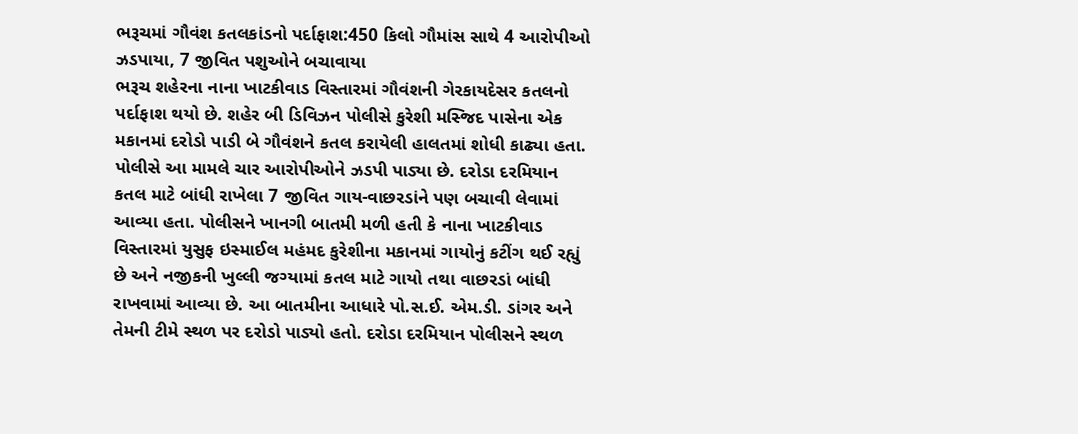ભરૂચમાં ગૌવંશ કતલકાંડનો પર્દાફાશ:450 કિલો ગૌમાંસ સાથે 4 આરોપીઓ ઝડપાયા, 7 જીવિત પશુઓને બચાવાયા
ભરૂચ શહેરના નાના ખાટકીવાડ વિસ્તારમાં ગૌવંશની ગેરકાયદેસર કતલનો પર્દાફાશ થયો છે. શહેર બી ડિવિઝન પોલીસે કુરેશી મસ્જિદ પાસેના એક મકાનમાં દરોડો પાડી બે ગૌવંશને કતલ કરાયેલી હાલતમાં શોધી કાઢ્યા હતા. પોલીસે આ મામલે ચાર આરોપીઓને ઝડપી પાડ્યા છે. દરોડા દરમિયાન કતલ માટે બાંધી રાખેલા 7 જીવિત ગાય-વાછરડાંને પણ બચાવી લેવામાં આવ્યા હતા. પોલીસને ખાનગી બાતમી મળી હતી કે નાના ખાટકીવાડ વિસ્તારમાં યુસુફ ઇસ્માઈલ મહંમદ કુરેશીના મકાનમાં ગાયોનું કટીંગ થઈ રહ્યું છે અને નજીકની ખુલ્લી જગ્યામાં કતલ માટે ગાયો તથા વાછરડાં બાંધી રાખવામાં આવ્યા છે. આ બાતમીના આધારે પો.સ.ઈ. એમ.ડી. ડાંગર અને તેમની ટીમે સ્થળ પર દરોડો પાડ્યો હતો. દરોડા દરમિયાન પોલીસને સ્થળ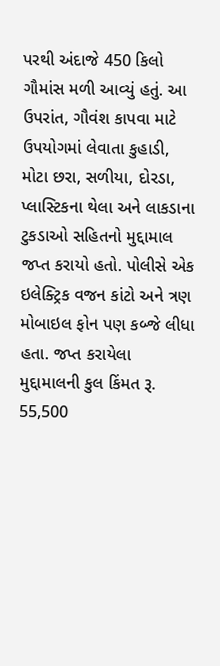પરથી અંદાજે 450 કિલો ગૌમાંસ મળી આવ્યું હતું. આ ઉપરાંત, ગૌવંશ કાપવા માટે ઉપયોગમાં લેવાતા કુહાડી, મોટા છરા, સળીયા, દોરડા, પ્લાસ્ટિકના થેલા અને લાકડાના ટુકડાઓ સહિતનો મુદ્દામાલ જપ્ત કરાયો હતો. પોલીસે એક ઇલેક્ટ્રિક વજન કાંટો અને ત્રણ મોબાઇલ ફોન પણ કબ્જે લીધા હતા. જપ્ત કરાયેલા મુદ્દામાલની કુલ કિંમત રૂ. 55,500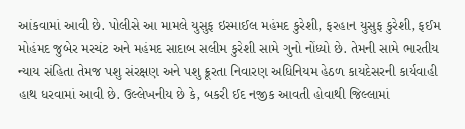આંકવામાં આવી છે. પોલીસે આ મામલે યુસુફ ઇસ્માઈલ મહંમદ કુરેશી, ફરહાન યુસુફ કુરેશી, ફઈમ મોહંમદ જુબેર મરચંટ અને મહંમદ સાદાબ સલીમ કુરેશી સામે ગુનો નોંધ્યો છે. તેમની સામે ભારતીય ન્યાય સંહિતા તેમજ પશુ સંરક્ષણ અને પશુ ક્રૂરતા નિવારણ અધિનિયમ હેઠળ કાયદેસરની કાર્યવાહી હાથ ધરવામાં આવી છે. ઉલ્લેખનીય છે કે, બકરી ઈદ નજીક આવતી હોવાથી જિલ્લામાં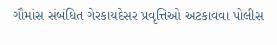ગૌમાંસ સંબંધિત ગેરકાયદેસર પ્રવૃત્તિઓ અટકાવવા પોલીસ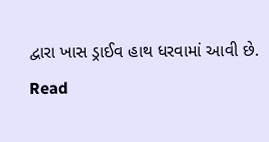દ્વારા ખાસ ડ્રાઈવ હાથ ધરવામાં આવી છે.
Read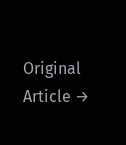Original Article →